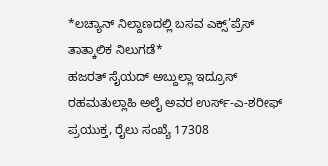*ಲಚ್ಯಾನ್ ನಿಲ್ದಾಣದಲ್ಲಿ ಬಸವ ಎಕ್ಸ್’ಪ್ರೆಸ್ ತಾತ್ಕಾಲಿಕ ನಿಲುಗಡೆ*
ಹಜರತ್ ಸೈಯದ್ ಅಬ್ದುಲ್ಲಾ ಇದ್ರೂಸ್ ರಹಮತುಲ್ಲಾಹಿ ಅಲೈ ಅವರ ಉರ್ಸ್-ಎ-ಶರೀಫ್ ಪ್ರಯುಕ್ತ, ರೈಲು ಸಂಖ್ಯೆ 17308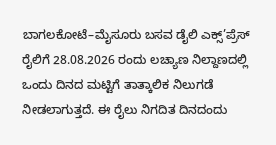ಬಾಗಲಕೋಟೆ–ಮೈಸೂರು ಬಸವ ಡೈಲಿ ಎಕ್ಸ್’ಪ್ರೆಸ್ ರೈಲಿಗೆ 28.08.2026 ರಂದು ಲಚ್ಯಾಣ ನಿಲ್ದಾಣದಲ್ಲಿ ಒಂದು ದಿನದ ಮಟ್ಟಿಗೆ ತಾತ್ಕಾಲಿಕ ನಿಲುಗಡೆ ನೀಡಲಾಗುತ್ತದೆ. ಈ ರೈಲು ನಿಗದಿತ ದಿನದಂದು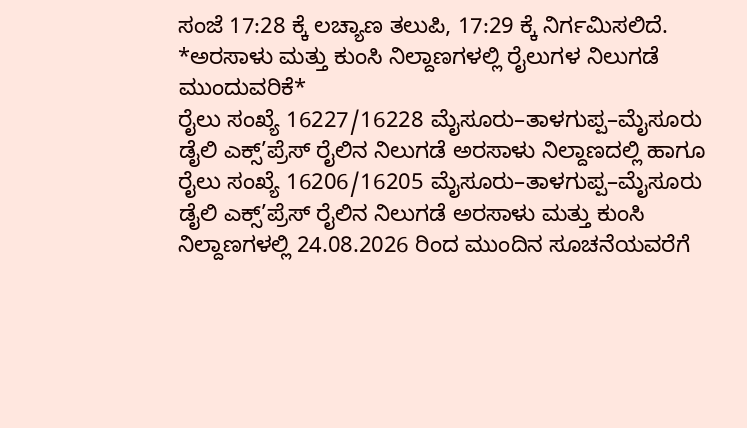ಸಂಜೆ 17:28 ಕ್ಕೆ ಲಚ್ಯಾಣ ತಲುಪಿ, 17:29 ಕ್ಕೆ ನಿರ್ಗಮಿಸಲಿದೆ.
*ಅರಸಾಳು ಮತ್ತು ಕುಂಸಿ ನಿಲ್ದಾಣಗಳಲ್ಲಿ ರೈಲುಗಳ ನಿಲುಗಡೆ ಮುಂದುವರಿಕೆ*
ರೈಲು ಸಂಖ್ಯೆ 16227/16228 ಮೈಸೂರು–ತಾಳಗುಪ್ಪ–ಮೈಸೂರು ಡೈಲಿ ಎಕ್ಸ್’ಪ್ರೆಸ್ ರೈಲಿನ ನಿಲುಗಡೆ ಅರಸಾಳು ನಿಲ್ದಾಣದಲ್ಲಿ ಹಾಗೂ ರೈಲು ಸಂಖ್ಯೆ 16206/16205 ಮೈಸೂರು–ತಾಳಗುಪ್ಪ–ಮೈಸೂರು ಡೈಲಿ ಎಕ್ಸ್’ಪ್ರೆಸ್ ರೈಲಿನ ನಿಲುಗಡೆ ಅರಸಾಳು ಮತ್ತು ಕುಂಸಿ ನಿಲ್ದಾಣಗಳಲ್ಲಿ 24.08.2026 ರಿಂದ ಮುಂದಿನ ಸೂಚನೆಯವರೆಗೆ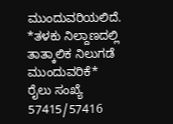ಮುಂದುವರಿಯಲಿದೆ.
*ತಳಕು ನಿಲ್ದಾಣದಲ್ಲಿ ತಾತ್ಕಾಲಿಕ ನಿಲುಗಡೆ ಮುಂದುವರಿಕೆ*
ರೈಲು ಸಂಖ್ಯೆ 57415/57416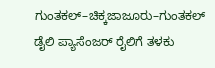ಗುಂತಕಲ್–ಚಿಕ್ಕಜಾಜೂರು–ಗುಂತಕಲ್ ಡೈಲಿ ಪ್ಯಾಸೆಂಜರ್ ರೈಲಿಗೆ ತಳಕು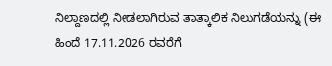ನಿಲ್ದಾಣದಲ್ಲಿ ನೀಡಲಾಗಿರುವ ತಾತ್ಕಾಲಿಕ ನಿಲುಗಡೆಯನ್ನು (ಈ ಹಿಂದೆ 17.11.2026 ರವರೆಗೆ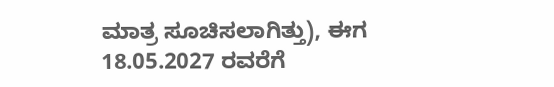ಮಾತ್ರ ಸೂಚಿಸಲಾಗಿತ್ತು), ಈಗ 18.05.2027 ರವರೆಗೆ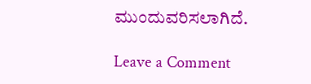ಮುಂದುವರಿಸಲಾಗಿದೆ.

Leave a Comment